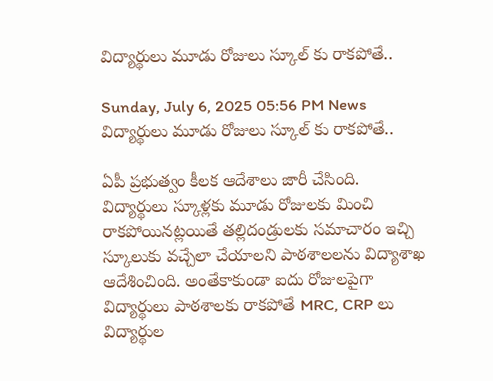విద్యార్థులు మూడు రోజులు స్కూల్ కు రాకపోతే..

Sunday, July 6, 2025 05:56 PM News
విద్యార్థులు మూడు రోజులు స్కూల్ కు రాకపోతే..

ఏపీ ప్రభుత్వం కీలక ఆదేశాలు జారీ చేసింది. విద్యార్థులు స్కూళ్లకు మూడు రోజులకు మించి రాకపోయినట్లయితే తల్లిదండ్రులకు సమాచారం ఇచ్చి స్కూలుకు వచ్చేలా చేయాలని పాఠశాలలను విద్యాశాఖ ఆదేశించింది. అంతేకాకుండా ఐదు రోజులపైగా విద్యార్థులు పాఠశాలకు రాకపోతే MRC, CRP లు విద్యార్థుల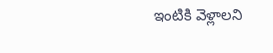ఇంటికి వెళ్లాలని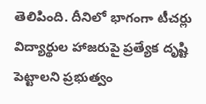తెలిపింది. దీనిలో భాగంగా టీచర్లు విద్యార్థుల హాజరుపై ప్రత్యేక దృష్టి పెట్టాలని ప్రభుత్వం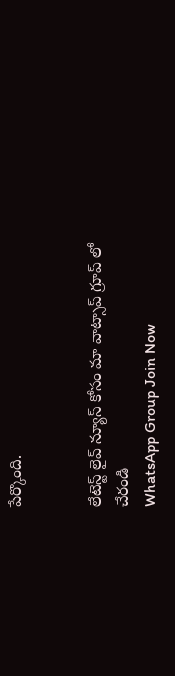పేర్కొంది.


లేటెస్ట్ లైవ్ న్యూస్ కోసం మా వాట్సాప్ గ్రూప్ లో చేరండి
WhatsApp Group Join Now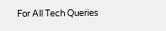For All Tech Queries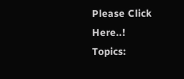Please Click Here..!
Topics: